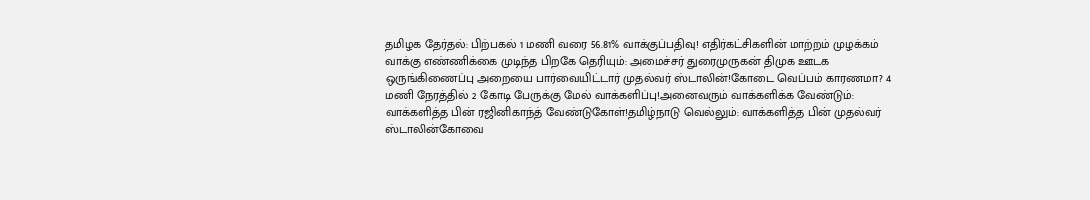தமிழக தேர்தல்: பிற்பகல் 1 மணி வரை 56.81% வாக்குப்பதிவு! எதிர்கட்சிகளின் மாற்றம் முழக்கம் வாக்கு எண்ணிக்கை முடிந்த பிறகே தெரியும்: அமைச்சர் துரைமுருகன் திமுக ஊடக ஒருங்கிணைப்பு அறையை பார்வையிட்டார் முதல்வர் ஸ்டாலின்!கோடை வெப்பம் காரணமா? 4 மணி நேரத்தில் 2 கோடி பேருக்கு மேல் வாக்களிப்பு!அனைவரும் வாக்களிக்க வேண்டும்: வாக்களித்த பின் ரஜினிகாந்த் வேண்டுகோள்!தமிழ்நாடு வெல்லும்: வாக்களித்த பின் முதல்வர் ஸ்டாலின்கோவை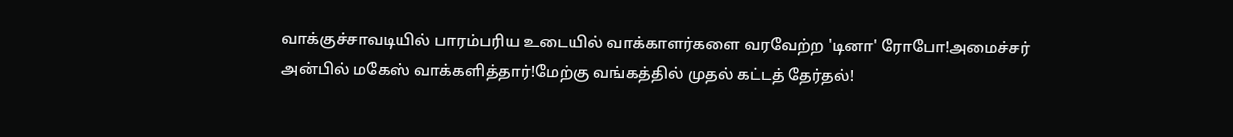வாக்குச்சாவடியில் பாரம்பரிய உடையில் வாக்காளர்களை வரவேற்ற 'டினா' ரோபோ!அமைச்சர் அன்பில் மகேஸ் வாக்களித்தார்!மேற்கு வங்கத்தில் முதல் கட்டத் தேர்தல்!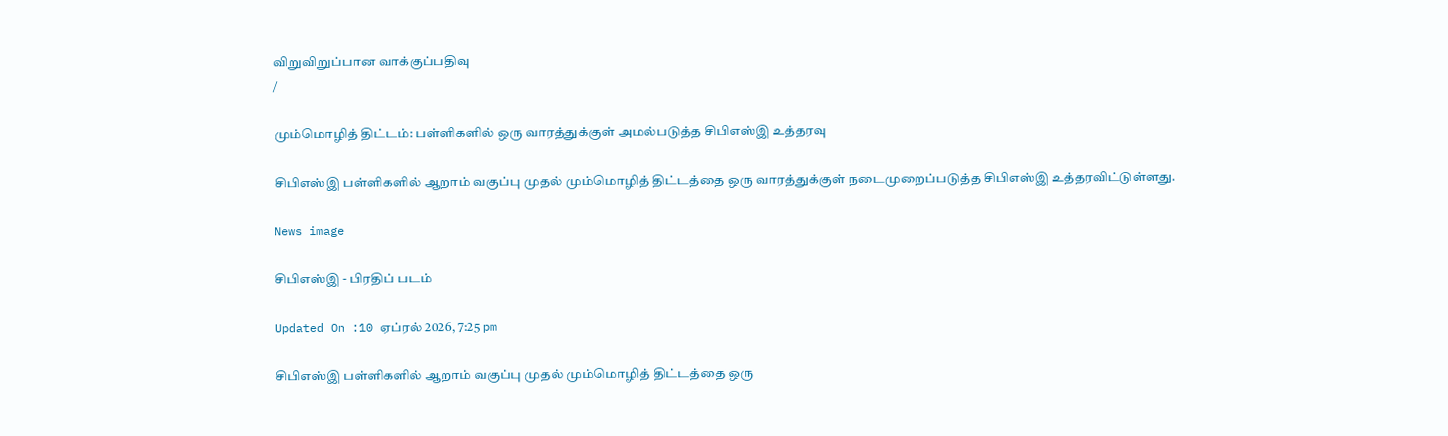விறுவிறுப்பான வாக்குப்பதிவு
/

மும்மொழித் திட்டம்: பள்ளிகளில் ஒரு வாரத்துக்குள் அமல்படுத்த சிபிஎஸ்இ உத்தரவு

சிபிஎஸ்இ பள்ளிகளில் ஆறாம் வகுப்பு முதல் மும்மொழித் திட்டத்தை ஒரு வாரத்துக்குள் நடைமுறைப்படுத்த சிபிஎஸ்இ உத்தரவிட்டுள்ளது.

News image

சிபிஎஸ்இ - பிரதிப் படம்

Updated On :10 ஏப்ரல் 2026, 7:25 pm

சிபிஎஸ்இ பள்ளிகளில் ஆறாம் வகுப்பு முதல் மும்மொழித் திட்டத்தை ஒரு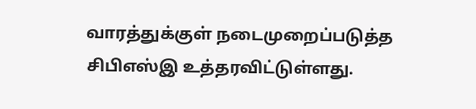வாரத்துக்குள் நடைமுறைப்படுத்த சிபிஎஸ்இ உத்தரவிட்டுள்ளது.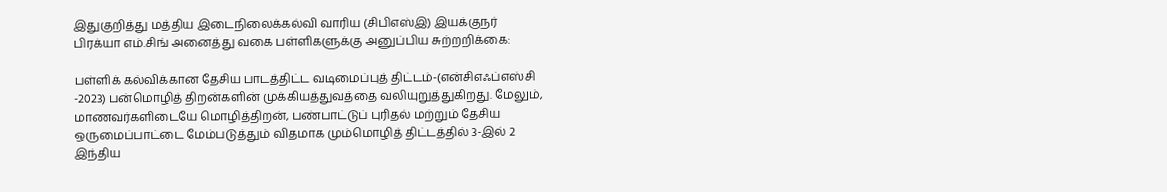இதுகுறித்து மத்திய இடைநிலைக்கல்வி வாரிய (சிபிஎஸ்இ) இயக்குநர் பிரக்யா எம்.சிங் அனைத்து வகை பள்ளிகளுக்கு அனுப்பிய சுற்றறிக்கை:

பள்ளிக் கல்விக்கான தேசிய பாடத்திட்ட வடிமைப்புத் திட்டம்-(என்சிஎஃப்எஸ்சி -2023) பன்மொழித் திறன்களின் முக்கியத்துவத்தை வலியுறுத்துகிறது. மேலும், மாணவர்களிடையே மொழித்திறன், பண்பாட்டுப் புரிதல் மற்றும் தேசிய ஒருமைப்பாட்டை மேம்படுத்தும் விதமாக மும்மொழித் திட்டத்தில் 3-இல் 2 இந்திய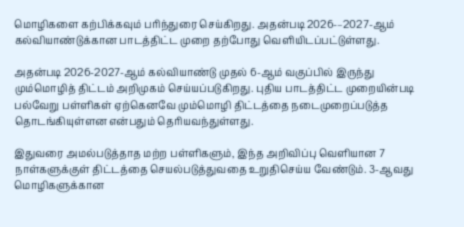மொழிகளை கற்பிக்கவும் பரிந்துரை செய்கிறது. அதன்படி 2026-–2027-ஆம் கல்வியாண்டுக்கான பாடத்திட்ட முறை தற்போது வெளியிடப்பட்டுள்ளது.

அதன்படி 2026-2027-ஆம் கல்வியாண்டு முதல் 6-ஆம் வகுப்பில் இருந்து மும்மொழித் திட்டம் அறிமுகம் செய்யப்படுகிறது. புதிய பாடத்திட்ட முறையின்படி பல்வேறு பள்ளிகள் ஏற்கெனவே மும்மொழி திட்டத்தை நடைமுறைப்படுத்த தொடங்கியுள்ளன என்பதும் தெரியவந்துள்ளது.

இதுவரை அமல்படுத்தாத மற்ற பள்ளிகளும், இந்த அறிவிப்பு வெளியான 7 நாள்களுக்குள் திட்டத்தை செயல்படுத்துவதை உறுதிசெய்ய வேண்டும். 3-ஆவது மொழிகளுக்கான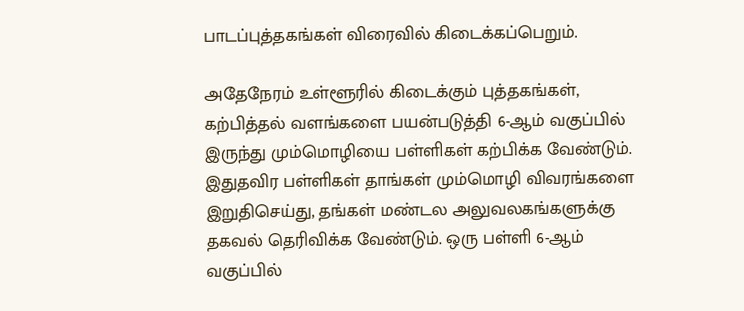பாடப்புத்தகங்கள் விரைவில் கிடைக்கப்பெறும்.

அதேநேரம் உள்ளூரில் கிடைக்கும் புத்தகங்கள், கற்பித்தல் வளங்களை பயன்படுத்தி 6-ஆம் வகுப்பில் இருந்து மும்மொழியை பள்ளிகள் கற்பிக்க வேண்டும். இதுதவிர பள்ளிகள் தாங்கள் மும்மொழி விவரங்களை இறுதிசெய்து, தங்கள் மண்டல அலுவலகங்களுக்கு தகவல் தெரிவிக்க வேண்டும். ஒரு பள்ளி 6-ஆம் வகுப்பில்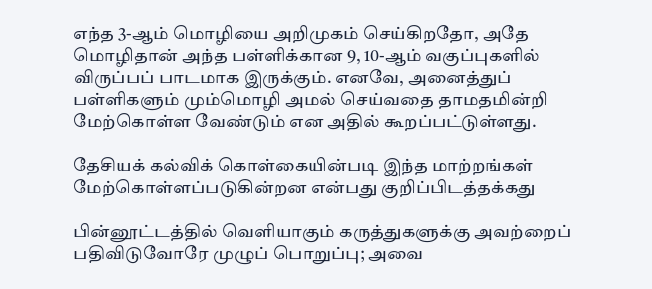எந்த 3-ஆம் மொழியை அறிமுகம் செய்கிறதோ, அதே மொழிதான் அந்த பள்ளிக்கான 9, 10-ஆம் வகுப்புகளில் விருப்பப் பாடமாக இருக்கும். எனவே, அனைத்துப் பள்ளிகளும் மும்மொழி அமல் செய்வதை தாமதமின்றி மேற்கொள்ள வேண்டும் என அதில் கூறப்பட்டுள்ளது.

தேசியக் கல்விக் கொள்கையின்படி இந்த மாற்றங்கள் மேற்கொள்ளப்படுகின்றன என்பது குறிப்பிடத்தக்கது

பின்னூட்டத்தில் வெளியாகும் கருத்துகளுக்கு அவற்றைப் பதிவிடுவோரே முழுப் பொறுப்பு; அவை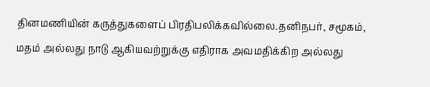தினமணியின் கருத்துகளைப் பிரதிபலிக்கவில்லை.தனிநபர், சமூகம், மதம் அல்லது நாடு ஆகியவற்றுக்கு எதிராக அவமதிக்கிற அல்லது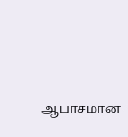ஆபாசமான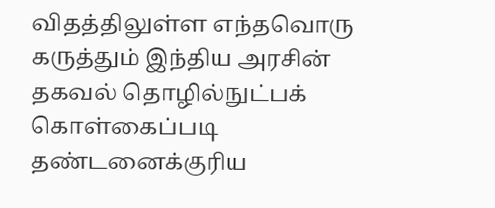விதத்திலுள்ள எந்தவொரு கருத்தும் இந்திய அரசின் தகவல் தொழில்நுட்பக் கொள்கைப்படி தண்டனைக்குரிய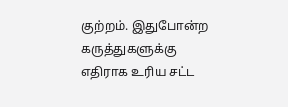குற்றம். இதுபோன்ற கருத்துகளுக்கு எதிராக உரிய சட்ட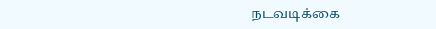நடவடிக்கை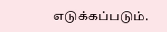எடுக்கப்படும்.